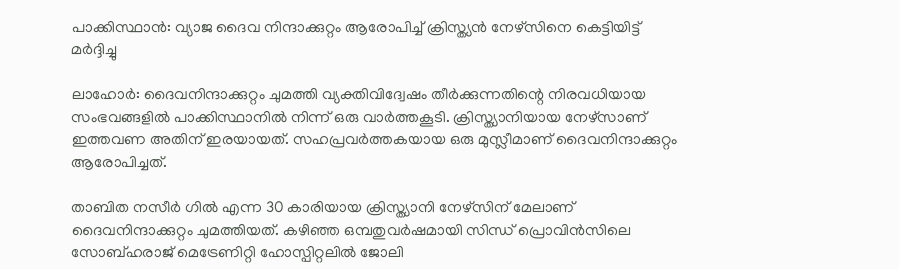പാക്കിസ്ഥാന്‍: വ്യാജ ദൈവ നിന്ദാക്കുറ്റം ആരോപിച്ച് ക്രിസ്ത്യന്‍ നേഴ്‌സിനെ കെട്ടിയിട്ട് മര്‍ദ്ദിച്ചു

ലാഹോര്‍: ദൈവനിന്ദാക്കുറ്റം ചുമത്തി വ്യക്തിവിദ്വേഷം തീര്‍ക്കുന്നതിന്റെ നിരവധിയായ സംഭവങ്ങളില്‍ പാക്കിസ്ഥാനില്‍ നിന്ന് ഒരു വാര്‍ത്തകൂടി. ക്രിസ്ത്യാനിയായ നേഴ്‌സാണ് ഇത്തവണ അതിന് ഇരയായത്. സഹപ്രവര്‍ത്തകയായ ഒരു മുസ്ലീമാണ് ദൈവനിന്ദാക്കുറ്റം ആരോപിച്ചത്.

താബിത നസീര്‍ ഗില്‍ എന്ന 30 കാരിയായ ക്രിസ്ത്യാനി നേഴ്‌സിന് മേലാണ് ദൈവനിന്ദാക്കുറ്റം ചുമത്തിയത്. കഴിഞ്ഞ ഒമ്പതുവര്‍ഷമായി സിന്ധ് പ്രൊവിന്‍സിലെ സോബ്ഹരാജ് മെട്രേണിറ്റി ഹോസ്പിറ്റലില്‍ ജോലി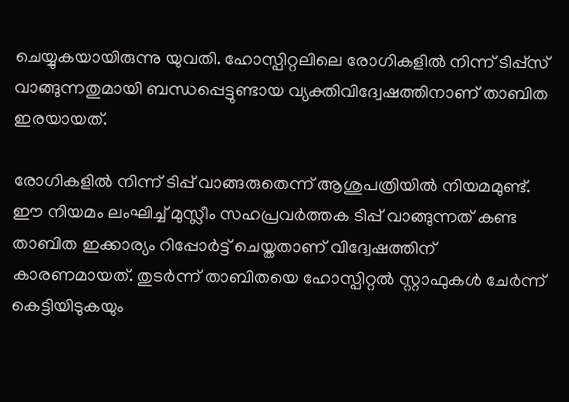ചെയ്യുകയായിരുന്നു യുവതി. ഹോസ്പിറ്റലിലെ രോഗികളില്‍ നിന്ന് ടിപ്പ്‌സ് വാങ്ങുന്നതുമായി ബന്ധപ്പെട്ടുണ്ടായ വ്യക്തിവിദ്വേഷത്തിനാണ് താബിത ഇരയായത്.

രോഗികളില്‍ നിന്ന് ടിപ്പ് വാങ്ങരുതെന്ന് ആശുപത്രിയില്‍ നിയമമുണ്ട്. ഈ നിയമം ലംഘിച്ച് മുസ്ലീം സഹപ്രവര്‍ത്തക ടിപ്പ് വാങ്ങുന്നത് കണ്ട താബിത ഇക്കാര്യം റിപ്പോര്‍ട്ട് ചെയ്തതാണ് വിദ്വേഷത്തിന് കാരണമായത്. തുടര്‍ന്ന് താബിതയെ ഹോസ്പിറ്റല്‍ സ്റ്റാഫുകള്‍ ചേര്‍ന്ന് കെട്ടിയിടുകയും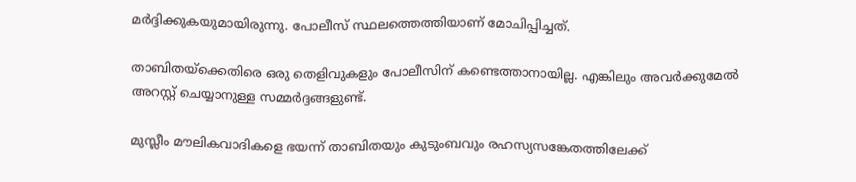മര്‍ദ്ദിക്കുകയുമായിരുന്നു. പോലീസ് സ്ഥലത്തെത്തിയാണ് മോചിപ്പിച്ചത്.

താബിതയ്‌ക്കെതിരെ ഒരു തെളിവുകളും പോലീസിന് കണ്ടെത്താനായില്ല. എങ്കിലും അവര്‍ക്കുമേല്‍ അറസ്റ്റ് ചെയ്യാനുള്ള സമ്മര്‍ദ്ദങ്ങളുണ്ട്.

മുസ്ലീം മൗലികവാദികളെ ഭയന്ന് താബിതയും കുടുംബവും രഹസ്യസങ്കേതത്തിലേക്ക്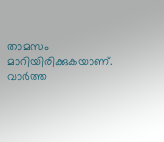താമസം മാറിയിരിക്കുകയാണ്. വാര്‍ത്ത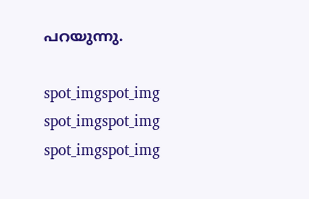പറയുന്നു.

spot_imgspot_img
spot_imgspot_img
spot_imgspot_img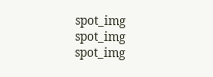spot_img
spot_img
spot_img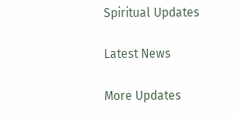Spiritual Updates

Latest News

More Updates